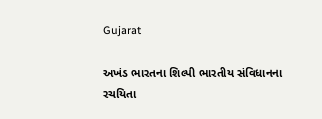Gujarat

અખંડ ભારતના શિલ્પી ભારતીય સંવિધાનના રચયિતા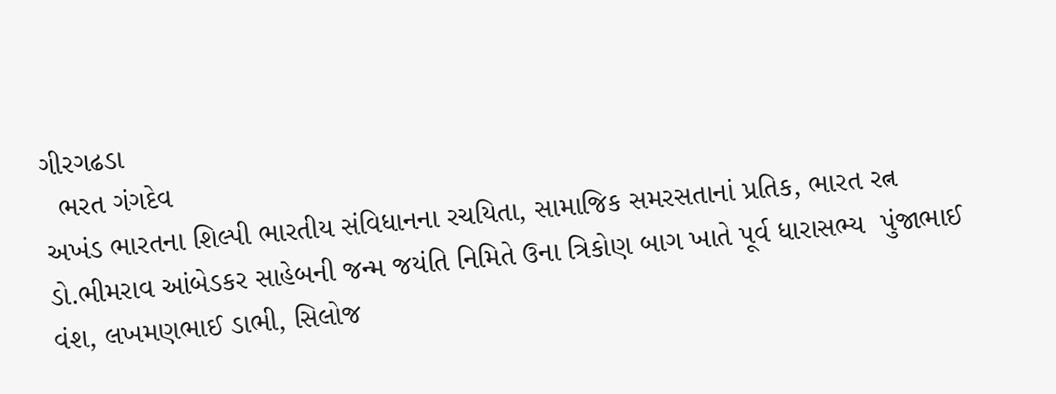ગીરગઢડા
  ભરત ગંગદેવ
અખંડ ભારતના શિલ્પી ભારતીય સંવિધાનના રચયિતા, સામાજિક સમરસતાનાં પ્રતિક, ભારત રત્ન ડો.ભીમરાવ આંબેડકર સાહેબની જન્મ જયંતિ નિમિતે ઉના ત્રિકોણ બાગ ખાતે પૂર્વ ધારાસભ્ય  પુંજાભાઈ વંશ, લખમણભાઈ ડાભી, સિલોજ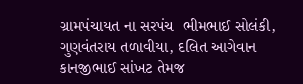ગ્રામપંચાયત ના સરપંચ  ભીમભાઈ સોલંકી, ગુણવંતરાય તળાવીયા, દલિત આગેવાન  કાનજીભાઈ સાંખટ તેમજ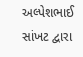અલ્પેશભાઈ સાંખટ દ્વારા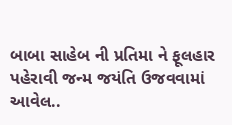બાબા સાહેબ ની પ્રતિમા ને ફૂલહાર પહેરાવી જન્મ જયંતિ ઉજવવામાં આવેલ..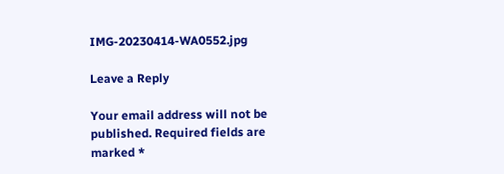IMG-20230414-WA0552.jpg

Leave a Reply

Your email address will not be published. Required fields are marked *